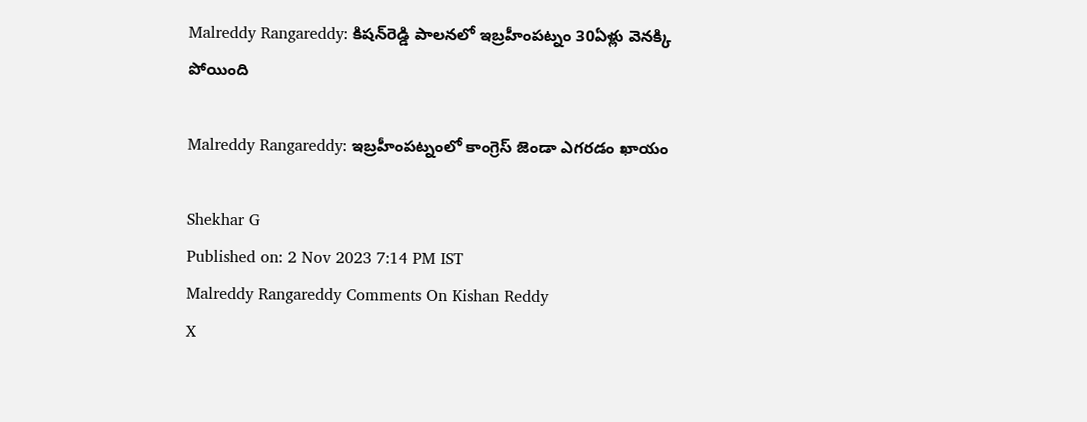Malreddy Rangareddy: కిషన్‌రెడ్డి పాలనలో ఇబ్రహీంపట్నం 30ఏళ్లు వెనక్కి పోయింది

Malreddy Rangareddy: ఇబ్రహీంపట్నంలో కాంగ్రెస్‌ జెండా ఎగరడం ఖాయం

Shekhar G
Published on: 2 Nov 2023 7:14 PM IST
Malreddy Rangareddy Comments On Kishan Reddy
X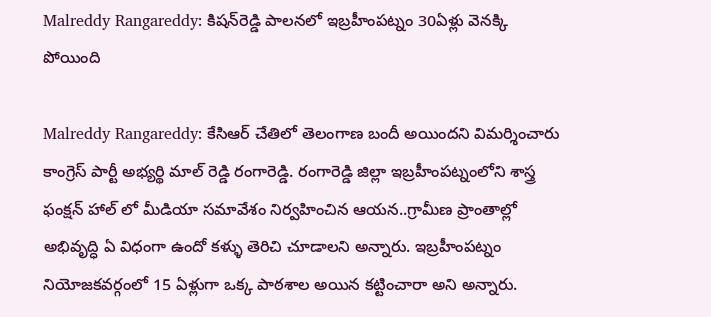Malreddy Rangareddy: కిషన్‌రెడ్డి పాలనలో ఇబ్రహీంపట్నం 30ఏళ్లు వెనక్కి పోయింది

Malreddy Rangareddy: కేసిఆర్ చేతిలో తెలంగాణ బందీ అయిందని విమర్శించారు కాంగ్రెస్ పార్టీ అభ్యర్థి మాల్ రెడ్డి రంగారెడ్డి. రంగారెడ్డి జిల్లా ఇబ్రహీంపట్నంలోని శాస్త్ర ఫంక్షన్ హాల్ లో మీడియా సమావేశం నిర్వహించిన ఆయన..గ్రామీణ ప్రాంతాల్లో అభివృద్ధి ఏ విధంగా ఉందో కళ్ళు తెరిచి చూడాలని అన్నారు. ఇబ్రహీంపట్నం నియోజకవర్గంలో 15 ఏళ్లుగా ఒక్క పాఠశాల అయిన కట్టించారా అని అన్నారు.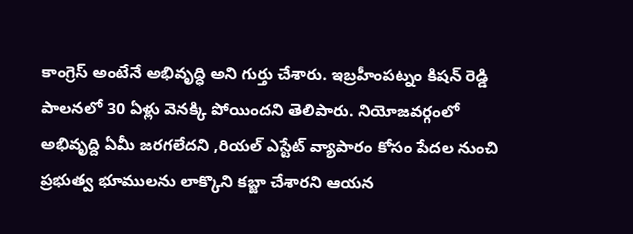కాంగ్రెస్ అంటేనే అభివృద్ధి అని గుర్తు చేశారు. ఇబ్రహీంపట్నం కిషన్ రెడ్డి పాలనలో 30 ఏళ్లు వెనక్కి పోయిందని తెలిపారు. నియోజవర్గంలో అభివృద్ది ఏమీ జరగలేదని ,రియల్ ఎస్టేట్ వ్యాపారం కోసం పేదల నుంచి ప్రభుత్వ భూములను లాక్కొని కబ్జా చేశారని ఆయన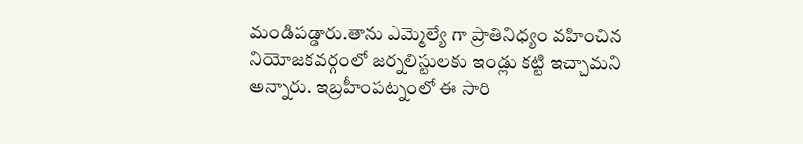మండిపడ్డారు.తాను ఎమ్మెల్యే గా ప్రాతినిధ్యం వహించిన నియోజకవర్గంలో జర్నలిస్టులకు ఇండ్లు కట్టి ఇచ్చామని అన్నారు. ఇబ్రహీంపట్నంలో ఈ సారి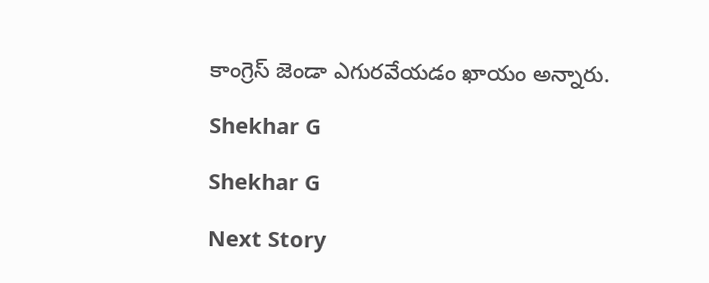కాంగ్రెస్‌ జెండా ఎగురవేయడం ఖాయం అన్నారు.

Shekhar G

Shekhar G

Next Story